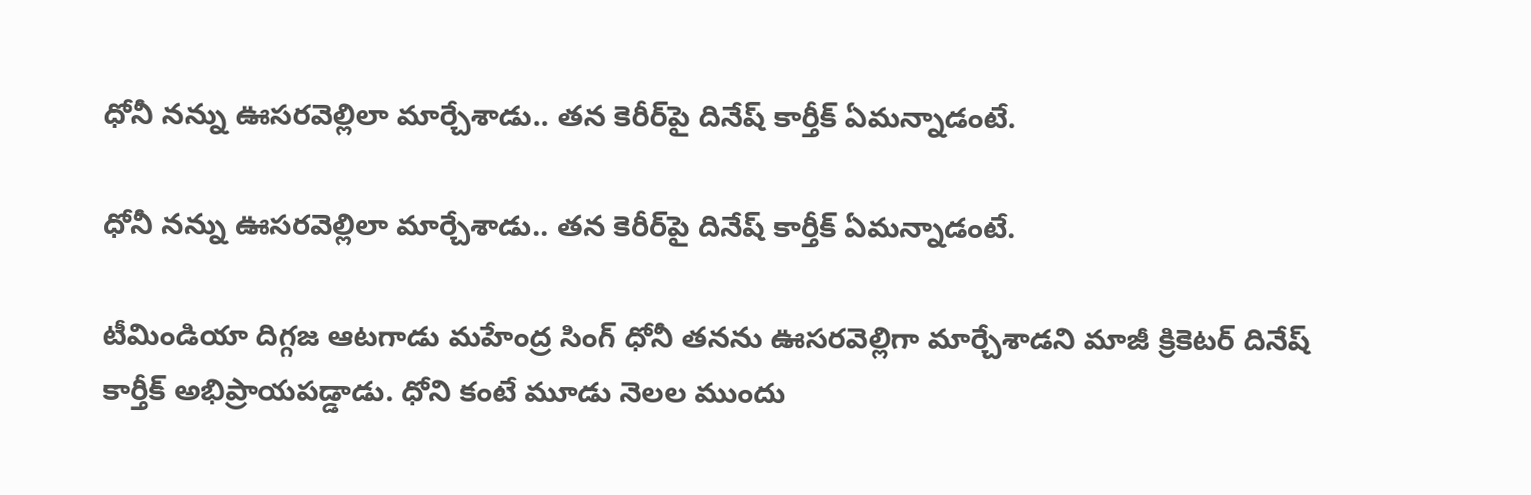ధోనీ నన్ను ఊసరవెల్లిలా మార్చేశాడు.. తన కెరీర్‌పై దినేష్ కార్తీక్ ఏమన్నాడంటే.

ధోనీ నన్ను ఊసరవెల్లిలా మార్చేశాడు.. తన కెరీర్‌పై దినేష్ కార్తీక్ ఏమన్నాడంటే.

టీమిండియా దిగ్గజ ఆటగాడు మహేంద్ర సింగ్ ధోనీ తనను ఊసరవెల్లిగా మార్చేశాడని మాజీ క్రికెటర్ దినేష్ కార్తీక్ అభిప్రాయపడ్డాడు. ధోని కంటే మూడు నెలల ముందు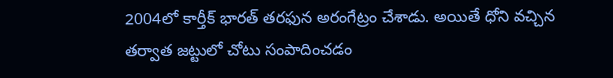2004లో కార్తీక్ భారత్ తరఫున అరంగేట్రం చేశాడు. అయితే ధోని వచ్చిన తర్వాత జట్టులో చోటు సంపాదించడం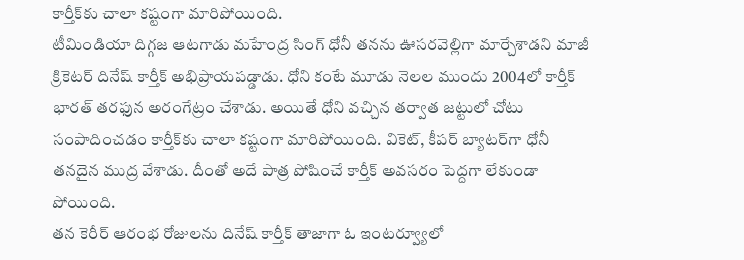కార్తీక్‌కు చాలా కష్టంగా మారిపోయింది.
టీమిండియా దిగ్గజ ఆటగాడు మహేంద్ర సింగ్ ధోనీ తనను ఊసరవెల్లిగా మార్చేశాడని మాజీ క్రికెటర్ దినేష్ కార్తీక్ అభిప్రాయపడ్డాడు. ధోని కంటే మూడు నెలల ముందు 2004లో కార్తీక్ భారత్ తరఫున అరంగేట్రం చేశాడు. అయితే ధోని వచ్చిన తర్వాత జట్టులో చోటు సంపాదించడం కార్తీక్‌కు చాలా కష్టంగా మారిపోయింది. వికెట్, కీపర్ బ్యాటర్‌గా ధోనీ తనదైన ముద్ర వేశాడు. దీంతో అదే పాత్ర పోషించే కార్తీక్ అవసరం పెద్దగా లేకుండా పోయింది.
తన కెరీర్ ఆరంభ రోజులను దినేష్ కార్తీక్ తాజాగా ఓ ఇంటర్వ్యూలో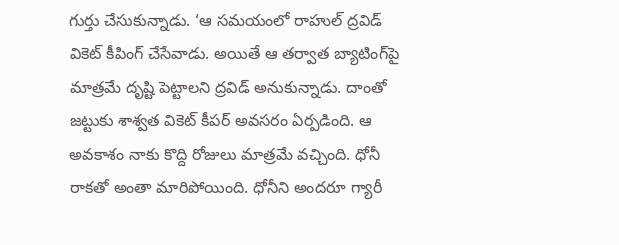గుర్తు చేసుకున్నాడు. ‘ఆ సమయంలో రాహుల్ ద్రవిడ్ వికెట్ కీపింగ్ చేసేవాడు. అయితే ఆ తర్వాత బ్యాటింగ్‌పై మాత్రమే దృష్టి పెట్టాలని ద్రవిడ్ అనుకున్నాడు. దాంతో జట్టుకు శాశ్వత వికెట్ కీపర్ అవసరం ఏర్పడింది. ఆ అవకాశం నాకు కొద్ది రోజులు మాత్రమే వచ్చింది. ధోనీ రాకతో అంతా మారిపోయింది. ధోనీని అందరూ గ్యారీ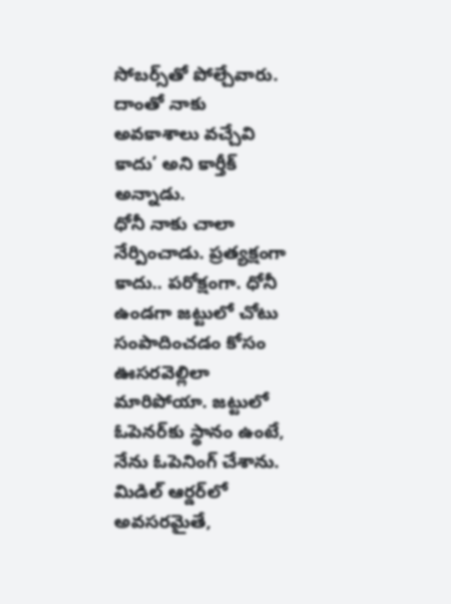సోబర్స్‌తో పోల్చేవారు. దాంతో నాకు అవకాశాలు వచ్చేవి కాదు’ అని కార్తీక్ అన్నాడు.
ధోనీ నాకు చాలా నేర్పించాడు. ప్రత్యక్షంగా కాదు.. పరోక్షంగా. ధోనీ ఉండగా జట్టులో చోటు సంపాదించడం కోసం ఊసరవెల్లిలా మారిపోయా. జట్టులో ఓపెనర్‌కు స్థానం ఉంటే, నేను ఓపెనింగ్ చేశాను. మిడిల్ ఆర్డర్‌లో అవసరమైతే,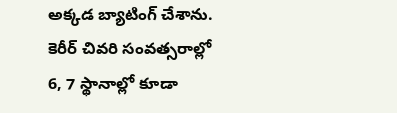అక్కడ బ్యాటింగ్ చేశాను. కెరీర్ చివరి సంవత్సరాల్లో 6, 7 స్థానాల్లో కూడా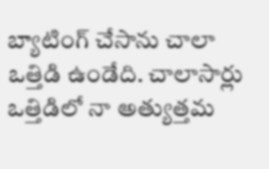బ్యాటింగ్ చేసాను చాలా ఒత్తిడి ఉండేది. చాలాసార్లు ఒత్తిడిలో నా అత్యుత్తమ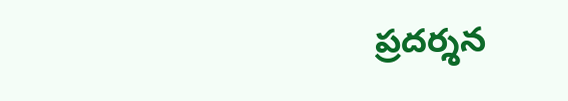ప్రదర్శన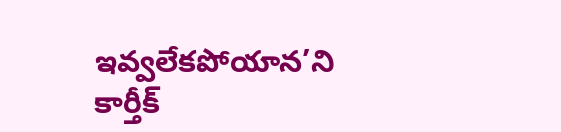ఇవ్వలేకపోయాన’ని కార్తీక్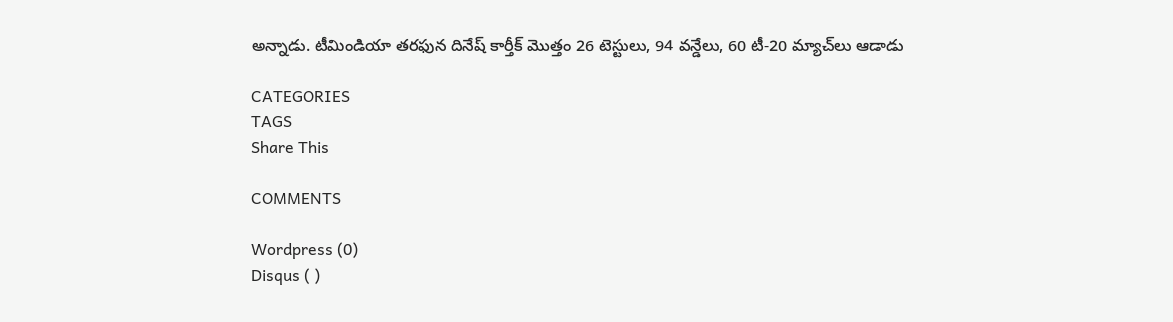అన్నాడు. టీమిండియా తరఫున దినేష్ కార్తీక్ మొత్తం 26 టెస్టులు, 94 వన్డేలు, 60 టీ-20 మ్యాచ్‌లు ఆడాడు

CATEGORIES
TAGS
Share This

COMMENTS

Wordpress (0)
Disqus ( )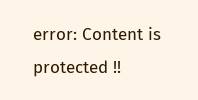error: Content is protected !!